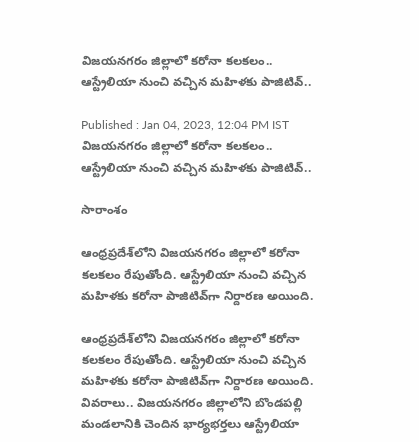విజయనగరం జిల్లాలో కరోనా కలకలం.. ఆస్ట్రేలియా నుంచి వచ్చిన మహిళకు పాజిటివ్..

Published : Jan 04, 2023, 12:04 PM IST
విజయనగరం జిల్లాలో కరోనా కలకలం.. ఆస్ట్రేలియా నుంచి వచ్చిన మహిళకు పాజిటివ్..

సారాంశం

ఆంధ్రప్రదేశ్‌లోని విజయనగరం జిల్లాలో కరోనా కలకలం రేపుతోంది. ఆస్ట్రేలియా నుంచి వచ్చిన మహిళకు కరోనా పాజిటివ్‌గా నిర్దారణ అయింది.

ఆంధ్రప్రదేశ్‌లోని విజయనగరం జిల్లాలో కరోనా కలకలం రేపుతోంది. ఆస్ట్రేలియా నుంచి వచ్చిన మహిళకు కరోనా పాజిటివ్‌గా నిర్దారణ అయింది. వివరాలు.. విజయనగరం జిల్లాలోని బొండపల్లి మండలానికి చెందిన భార్యభర్తలు ఆస్ట్రేలియా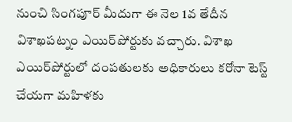నుంచి సింగపూర్ మీదుగా ఈ నెల 1వ తేదీన విశాఖపట్నం ఎయిర్‌పోర్టుకు వచ్చారు. విశాఖ ఎయిర్‌పోర్టులో దంపతులకు అధికారులు కరోనా టెస్ట్ చేయగా మహిళకు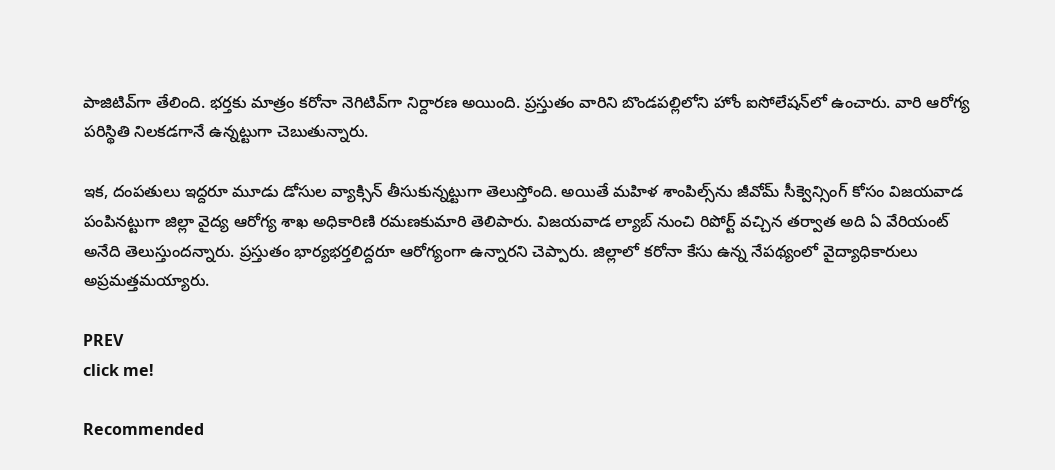పాజిటివ్‌గా తేలింది. భర్తకు మాత్రం కరోనా నెగిటివ్‌గా నిర్దారణ అయింది. ప్రస్తుతం వారిని బొండపల్లిలోని హోం ఐసోలేషన్‌లో ఉంచారు. వారి ఆరోగ్య పరిస్థితి నిలకడగానే ఉన్నట్టుగా చెబుతున్నారు.

ఇక, దంపతులు ఇద్దరూ మూడు డోసుల వ్యాక్సిన్ తీసుకున్నట్టుగా తెలుస్తోంది. అయితే మహిళ శాంపిల్స్‌ను జీవోమ్ సీక్వెన్సింగ్ కోసం విజయవాడ పంపినట్టుగా జిల్లా వైద్య ఆరోగ్య శాఖ అధికారిణి రమణకుమారి తెలిపారు. విజయవాడ ల్యాబ్ నుంచి రిపోర్ట్ వచ్చిన తర్వాత అది ఏ వేరియంట్ అనేది తెలుస్తుందన్నారు. ప్రస్తుతం భార్యభర్తలిద్దరూ ఆరోగ్యంగా ఉన్నారని చెప్పారు. జిల్లాలో కరోనా కేసు ఉన్న నేపథ్యంలో వైద్యాధికారులు అప్రమత్తమయ్యారు.

PREV
click me!

Recommended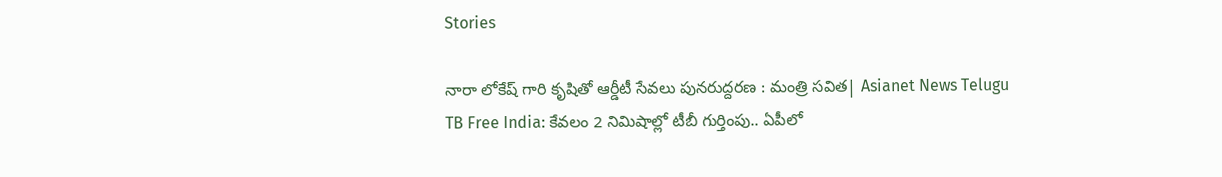Stories

నారా లోకేష్ గారి కృషితో ఆర్డీటీ సేవలు పునరుద్దరణ : మంత్రి సవిత| Asianet News Telugu
TB Free India: కేవలం 2 నిమిషాల్లో టీబీ గుర్తింపు.. ఏపీలో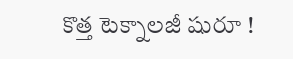కొత్త టెక్నాలజీ షురూ !